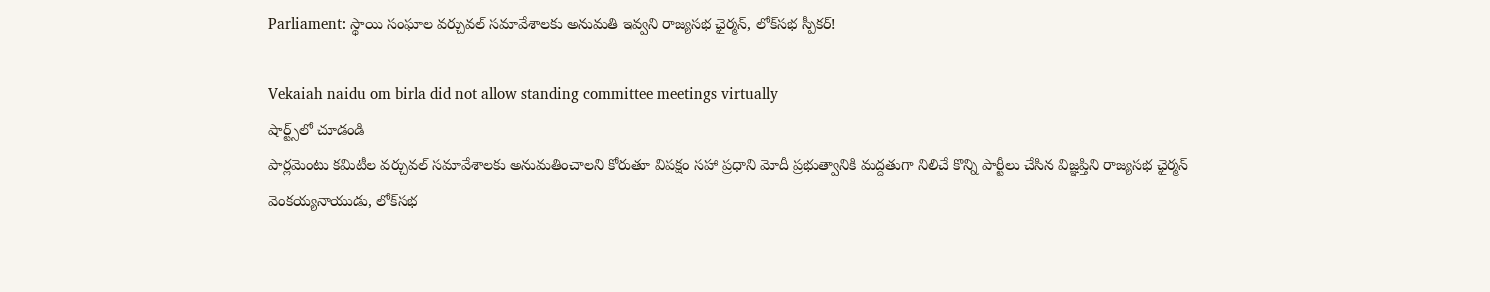Parliament: స్థాయి సంఘాల వర్చువల్‌ సమావేశాలకు అనుమతి ఇవ్వని రాజ్యసభ ఛైర్మన్‌, లోక్‌సభ స్పీకర్‌!

Vekaiah naidu om birla did not allow standing committee meetings virtually
షార్ట్స్‌లో చూడండి
పార్లమెంటు కమిటీల వర్చువల్‌ సమావేశాలకు అనుమతించాలని కోరుతూ విపక్షం సహా ప్రధాని మోదీ ప్రభుత్వానికి మద్దతుగా నిలిచే కొన్ని పార్టీలు చేసిన విజ్ఞప్తిని రాజ్యసభ ఛైర్మన్‌ వెంకయ్యనాయుడు, లోక్‌సభ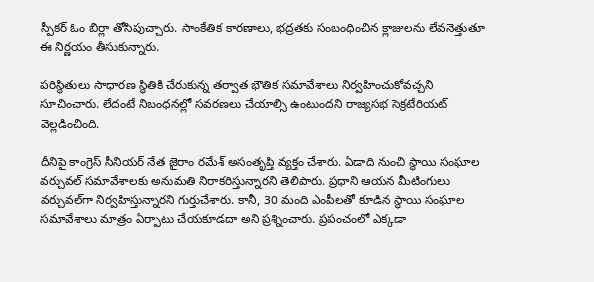స్పీకర్‌ ఓం బిర్లా తోసిపుచ్చారు. సాంకేతిక కారణాలు, భద్రతకు సంబంధించిన క్లాజులను లేవనెత్తుతూ ఈ నిర్ణయం తీసుకున్నారు.

పరిస్థితులు సాధారణ స్థితికి చేరుకున్న తర్వాత భౌతిక సమావేశాలు నిర్వహించుకోవచ్చని సూచించారు. లేదంటే నిబంధనల్లో సవరణలు చేయాల్సి ఉంటుందని రాజ్యసభ సెక్రటేరియట్‌ వెల్లడించింది.

దీనిపై కాంగ్రెస్‌ సీనియర్‌ నేత జైరాం రమేశ్‌ అసంతృప్తి వ్యక్తం చేశారు. ఏడాది నుంచి స్థాయి సంఘాల వర్చువల్‌ సమావేశాలకు అనుమతి నిరాకరిస్తున్నారని తెలిపారు. ప్రధాని ఆయన మీటింగులు వర్చువల్‌గా నిర్వహిస్తున్నారని గుర్తుచేశారు. కానీ, 30 మంది ఎంపీలతో కూడిన స్థాయి సంఘాల సమావేశాలు మాత్రం ఏర్పాటు చేయకూడదా అని ప్రశ్నించారు. ప్రపంచంలో ఎక్కడా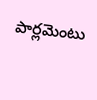పార్లమెంటు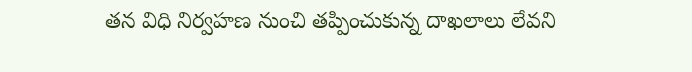తన విధి నిర్వహణ నుంచి తప్పించుకున్న దాఖలాలు లేవని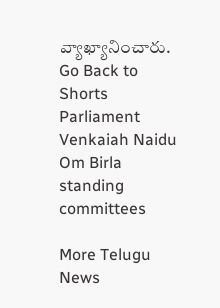వ్యాఖ్యానించారు.
Go Back to Shorts
Parliament
Venkaiah Naidu
Om Birla
standing committees

More Telugu News